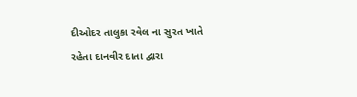દીઓદર તાલુકા રવેલ ના સુરત ખાતે રહેતા દાનવીર દાતા દ્વારા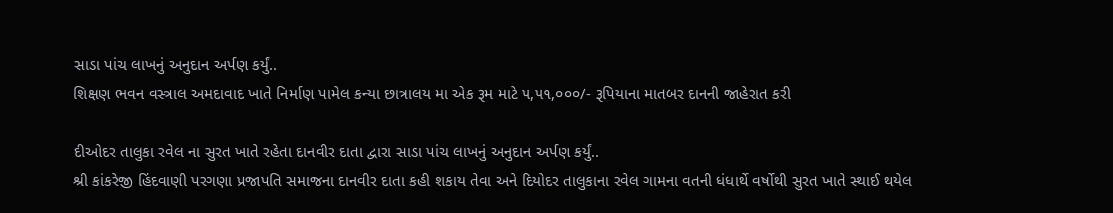સાડા પાંચ લાખનું અનુદાન અર્પણ કર્યું..
શિક્ષણ ભવન વસ્ત્રાલ અમદાવાદ ખાતે નિર્માણ પામેલ કન્યા છાત્રાલય મા એક રૂમ માટે ૫,૫૧,૦૦૦/- રૂપિયાના માતબર દાનની જાહેરાત કરી

દીઓદર તાલુકા રવેલ ના સુરત ખાતે રહેતા દાનવીર દાતા દ્વારા સાડા પાંચ લાખનું અનુદાન અર્પણ કર્યું..
શ્રી કાંકરેજી હિંદવાણી પરગણા પ્રજાપતિ સમાજના દાનવીર દાતા કહી શકાય તેવા અને દિયોદર તાલુકાના રવેલ ગામના વતની ધંધાર્થે વર્ષોથી સુરત ખાતે સ્થાઈ થયેલ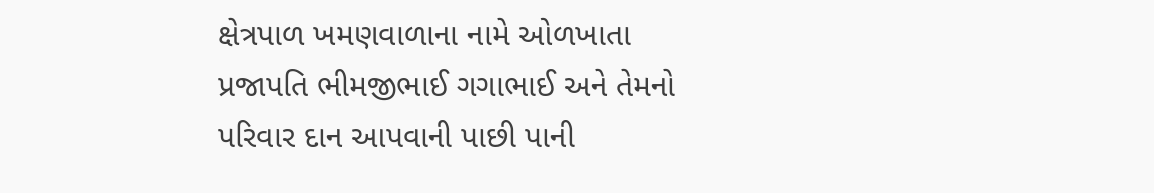ક્ષેત્રપાળ ખમણવાળાના નામે ઓળખાતા પ્રજાપતિ ભીમજીભાઈ ગગાભાઈ અને તેમનો પરિવાર દાન આપવાની પાછી પાની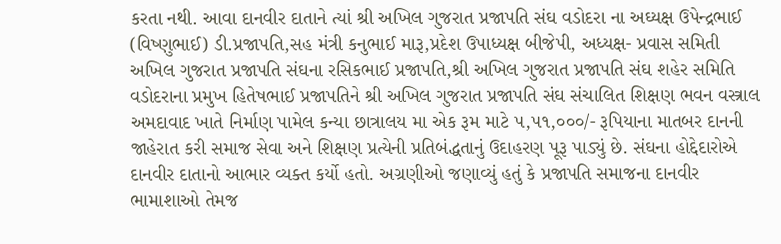કરતા નથી. આવા દાનવીર દાતાને ત્યાં શ્રી અખિલ ગુજરાત પ્રજાપતિ સંઘ વડોદરા ના અઘ્યક્ષ ઉપેન્દ્રભાઈ (વિષ્ણુભાઈ) ડી.પ્રજાપતિ,સહ મંત્રી કનુભાઈ મારૂ,પ્રદેશ ઉપાધ્યક્ષ બીજેપી, અધ્યક્ષ- પ્રવાસ સમિતી અખિલ ગુજરાત પ્રજાપતિ સંઘના રસિકભાઈ પ્રજાપતિ,શ્રી અખિલ ગુજરાત પ્રજાપતિ સંઘ શહેર સમિતિ વડોદરાના પ્રમુખ હિતેષભાઈ પ્રજાપતિને શ્રી અખિલ ગુજરાત પ્રજાપતિ સંઘ સંચાલિત શિક્ષણ ભવન વસ્ત્રાલ અમદાવાદ ખાતે નિર્માણ પામેલ કન્યા છાત્રાલય મા એક રૂમ માટે ૫,૫૧,૦૦૦/- રૂપિયાના માતબર દાનની જાહેરાત કરી સમાજ સેવા અને શિક્ષણ પ્રત્યેની પ્રતિબંદ્ધતાનું ઉદાહરણ પૂરૂ પાડ્યું છે. સંઘના હોદ્દેદારોએ દાનવીર દાતાનો આભાર વ્યક્ત કર્યો હતો. અગ્રણીઓ જણાવ્યું હતું કે પ્રજાપતિ સમાજના દાનવીર ભામાશાઓ તેમજ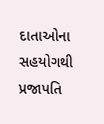દાતાઓના સહયોગથી પ્રજાપતિ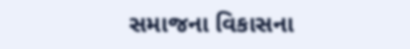સમાજના વિકાસના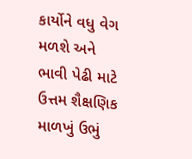કાર્યોને વધુ વેગ મળશે અને ભાવી પેઢી માટે ઉત્તમ શૈક્ષણિક માળખું ઉભું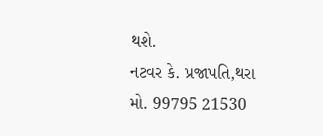થશે.
નટવર કે. પ્રજાપતિ,થરા
મો. 99795 21530